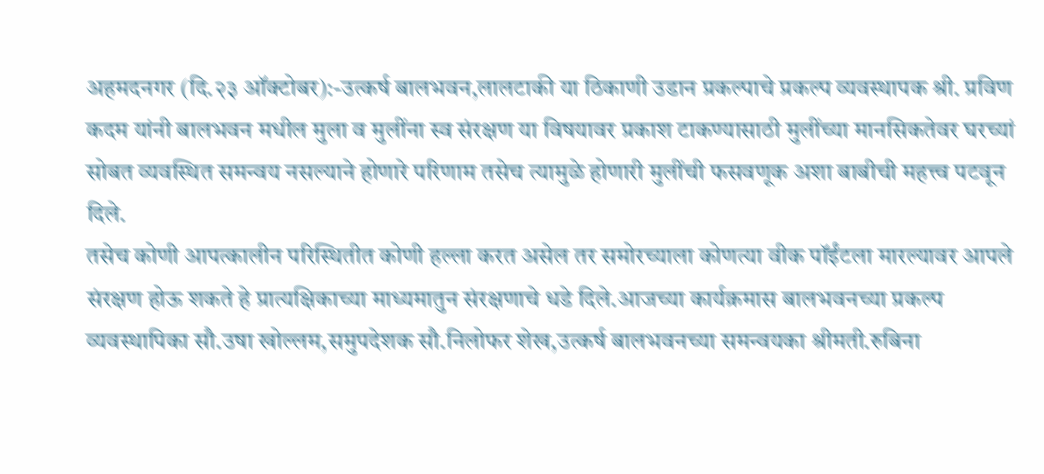अहमदनगर (दि.२३ ऑक्टोबर):-उत्कर्ष बालभवन,लालटाकी या ठिकाणी उडान प्रकल्पाचे प्रकल्प व्यवस्थापक श्री. प्रविण कदम यांनी बालभवन मधील मुला व मुलींना स्व संरक्षण या विषयावर प्रकाश टाकण्यासाठी मुलींच्या मानसिकतेवर घरच्यां सोबत व्यवस्थित समन्वय नसल्याने होणारे परिणाम तसेच त्यामुळे होणारी मुलींची फसवणूक अशा बाबीची महत्त्व पटवून दिले.
तसेच कोणी आपत्कालीन परिस्थितीत कोणी हल्ला करत असेल तर समोरच्याला कोणत्या वीक पॉईंटला मारल्यावर आपले संरक्षण होऊ शकते हे प्रात्यक्षिकाच्या माध्यमातुन संरक्षणाचे धडे दिले.आजच्या कार्यक्रमास बालभवनच्या प्रकल्प व्यवस्थापिका सौ.उषा खोल्लम,समुपदेशक सौ.निलोफर शेख,उत्कर्ष बालभवनच्या समन्वयका श्रीमती.रुबिना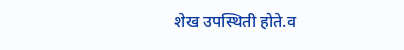शेख उपस्थिती होते.व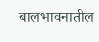बालभावनातील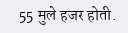55 मुले हजर होती.